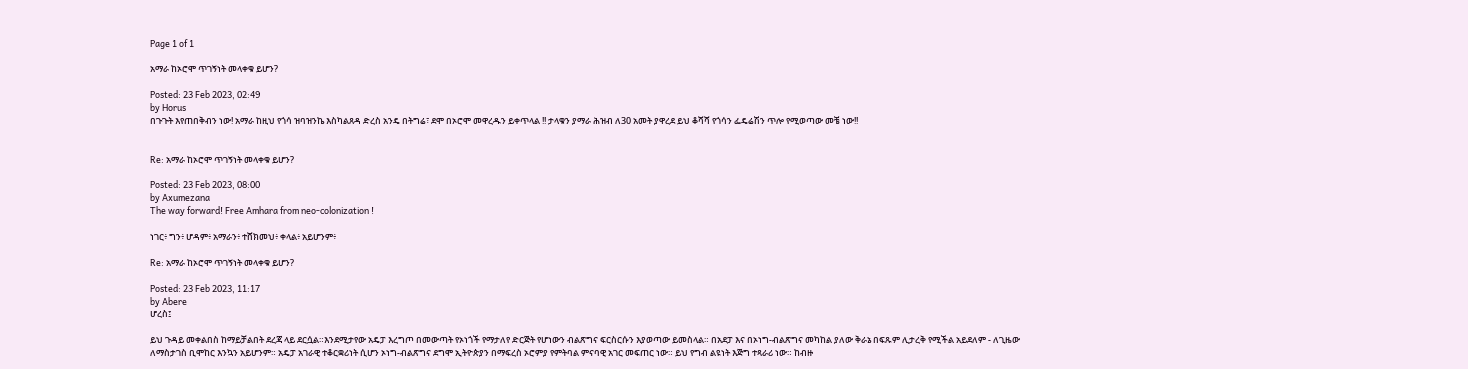Page 1 of 1

አማራ ከኦሮሞ ጥገኝነት መላቀቁ ይሆን?

Posted: 23 Feb 2023, 02:49
by Horus
በጉጉት እየጠበቅብን ነው! አማራ ከዚህ የጎሳ ዝባዝንኬ እስካልጸዳ ድረስ አንዴ በትግሬ፣ ደሞ በኦሮሞ መዋረዱን ይቀጥላል !! ታላቁን ያማራ ሕዝብ ለ30 አመት ያዋረደ ይህ ቆሻሻ የጎሳን ፌዴሬሽን ጥሎ የሚወጣው መቼ ነው!!


Re: አማራ ከኦሮሞ ጥገኝነት መላቀቁ ይሆን?

Posted: 23 Feb 2023, 08:00
by Axumezana
The way forward! Free Amhara from neo-colonization !

ነገር፥ ግን፥ ሆዳም፥ አማራን፥ ተሸክመህ፥ ቀላል፥ አይሆንም፥

Re: አማራ ከኦሮሞ ጥገኝነት መላቀቁ ይሆን?

Posted: 23 Feb 2023, 11:17
by Abere
ሆረስ፤

ይህ ጉዳይ መቀልበስ ከማይቻልበት ደረጃ ላይ ደርሷል።እንደሚታየው አዴፓ እረግጦ በመውጣት የኦነጎች የማታለየ ድርጅት የሆነውን ብልጽግና ፍርስርሱን እያወጣው ይመስላል። በአደፓ እና በኦነግ-ብልጽግና መካከል ያለው ቅራኔ በፍጹም ሊታረቅ የሚችል አይደለም - ለጊዜው ለማስታገስ ቢሞከር እንኳን አይሆንም። አዴፓ አገራዊ ተቆርቋሪነት ሲሆን ኦነግ-ብልጽግና ደግሞ ኢትዮጵያን በማፍረስ ኦሮምያ የምትባል ምናባዊ አገር መፍጠር ነው። ይህ የግብ ልዩነት እጅግ ተጻራሪ ነው። ከብዙ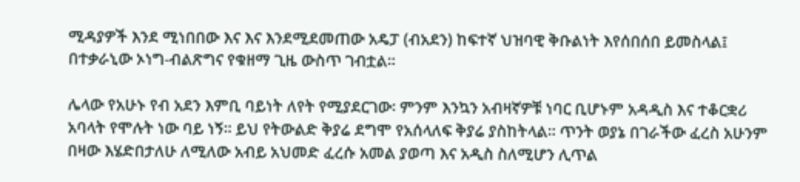ሚዳያዎች እንደ ሚነበበው እና እና እንደሚደመጠው አዴፓ (ብአደን) ከፍተኛ ህዝባዊ ቅቡልነት እየሰበሰበ ይመስላል፤ በተቃራኒው ኦነግ-ብልጽግና የቁዘማ ጊዜ ውስጥ ገብቷል።

ሌላው የአሁኑ የብ አደን እምቢ ባይነት ለየት የሚያደርገው፡ ምንም እንኳን አብዛኛዎቹ ነባር ቢሆኑም አዳዲስ እና ተቆርቋሪ አባላት የሞሉት ነው ባይ ነኝ። ይህ የትውልድ ቅያሬ ደግሞ የአሰላለፍ ቅያሬ ያስከትላል። ጥንት ወያኔ በገራችው ፈረስ አሁንም በዛው እሄድበታለሁ ለሚለው አብይ አህመድ ፈረሱ አመል ያወጣ እና አዲስ ስለሚሆን ሊጥል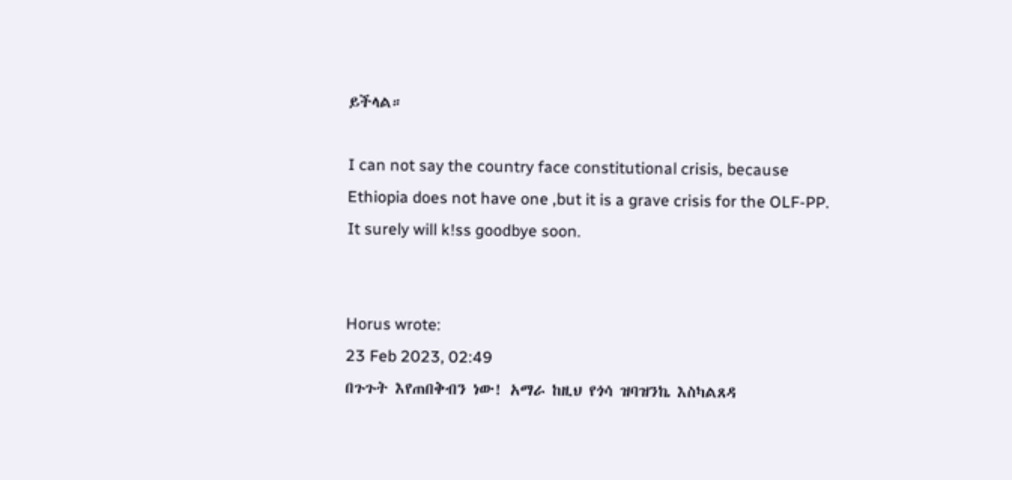ይችላል።

I can not say the country face constitutional crisis, because Ethiopia does not have one ,but it is a grave crisis for the OLF-PP. It surely will k!ss goodbye soon.


Horus wrote:
23 Feb 2023, 02:49
በጉጉት እየጠበቅብን ነው! አማራ ከዚህ የጎሳ ዝባዝንኬ እስካልጸዳ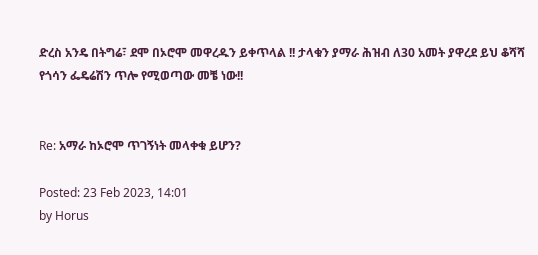ድረስ አንዴ በትግሬ፣ ደሞ በኦሮሞ መዋረዱን ይቀጥላል !! ታላቁን ያማራ ሕዝብ ለ30 አመት ያዋረደ ይህ ቆሻሻ የጎሳን ፌዴሬሽን ጥሎ የሚወጣው መቼ ነው!!


Re: አማራ ከኦሮሞ ጥገኝነት መላቀቁ ይሆን?

Posted: 23 Feb 2023, 14:01
by Horus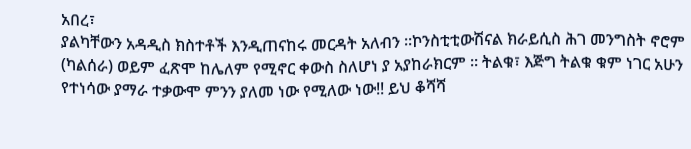አበረ፣
ያልካቸውን አዳዲስ ክስተቶች እንዲጠናከሩ መርዳት አለብን ።ኮንስቲቲውሽናል ክራይሲስ ሕገ መንግስት ኖሮም (ካልሰራ) ወይም ፈጽሞ ከሌለም የሚኖር ቀውስ ስለሆነ ያ አያከራክርም ። ትልቁ፣ እጅግ ትልቁ ቁም ነገር አሁን የተነሳው ያማራ ተቃውሞ ምንን ያለመ ነው የሚለው ነው!! ይህ ቆሻሻ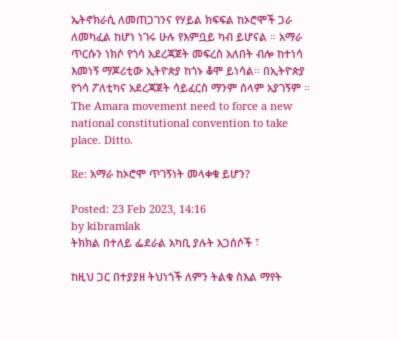ኤትኖክራሲ ለመጠጋገንና የሃይል ክፍፍል ከኦሮሞች ጋራ ለመካፈል ከሆነ ነገሩ ሁሉ የእምቧይ ካብ ይሆናል ። አማራ ጥርሱን ነክሶ የጎሳ አደረጃጀት መፍረስ አለበት ብሎ ከተነሳ እመነኝ ማጆሪቲው ኢትዮጵያ ከጎኑ ቆሞ ይነሳል። በኢትዮጵያ የጎሳ ፖለቲካና አደረጃጀት ሳይፈርስ ማንም ሰላም አያገኝም ። The Amara movement need to force a new national constitutional convention to take place. Ditto.

Re: አማራ ከኦሮሞ ጥገኝነት መላቀቁ ይሆን?

Posted: 23 Feb 2023, 14:16
by kibramlak
ትክክል በተለይ ፌደራል አካቢ ያሉት አጋሰሶች ፣

ከዚህ ጋር በተያያዘ ትህነጎች ለምን ትልቁ ስእል ማየት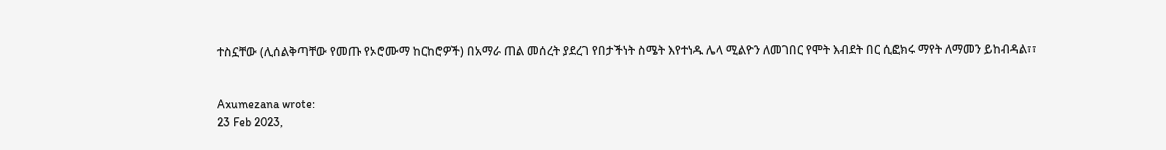ተስኗቸው (ሊሰልቅጣቸው የመጡ የኦሮሙማ ከርከሮዎች) በአማራ ጠል መሰረት ያደረገ የበታችነት ስሜት እየተነዱ ሌላ ሚልዮን ለመገበር የሞት እብደት በር ሲፎክሩ ማየት ለማመን ይከብዳል፣፣


Axumezana wrote:
23 Feb 2023,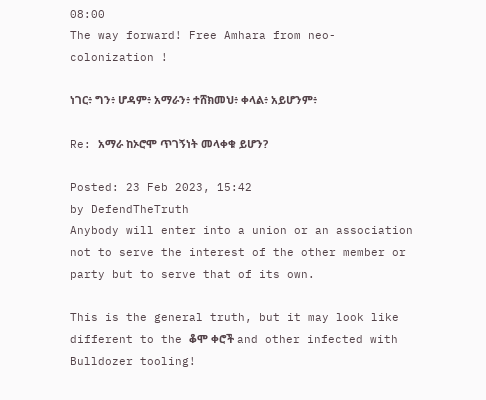08:00
The way forward! Free Amhara from neo-colonization !

ነገር፥ ግን፥ ሆዳም፥ አማራን፥ ተሸክመህ፥ ቀላል፥ አይሆንም፥

Re: አማራ ከኦሮሞ ጥገኝነት መላቀቁ ይሆን?

Posted: 23 Feb 2023, 15:42
by DefendTheTruth
Anybody will enter into a union or an association not to serve the interest of the other member or party but to serve that of its own.

This is the general truth, but it may look like different to the ቆሞ ቀሮች and other infected with Bulldozer tooling!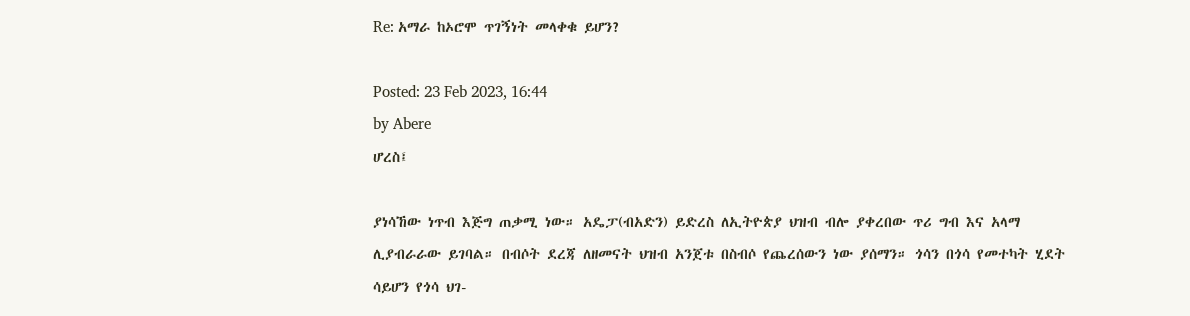Re: አማራ ከኦሮሞ ጥገኝነት መላቀቁ ይሆን?

Posted: 23 Feb 2023, 16:44
by Abere
ሆረስ፤

ያነሳኸው ነጥብ እጅግ ጠቃሚ ነው። አዴፓ(ብአድን) ይድረስ ለኢትዮጵያ ህዝብ ብሎ ያቀረበው ጥሪ ግብ እና አላማ ሊያብራራው ይገባል። በብሶት ደረጃ ለዘመናት ህዝብ አንጀቱ በስብሶ የጨረሰውን ነው ያሰማን። ጎሳን በጎሳ የመተካት ሂደት ሳይሆን የጎሳ ህገ-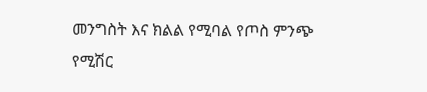መንግስት እና ክልል የሚባል የጦስ ምንጭ የሚሽር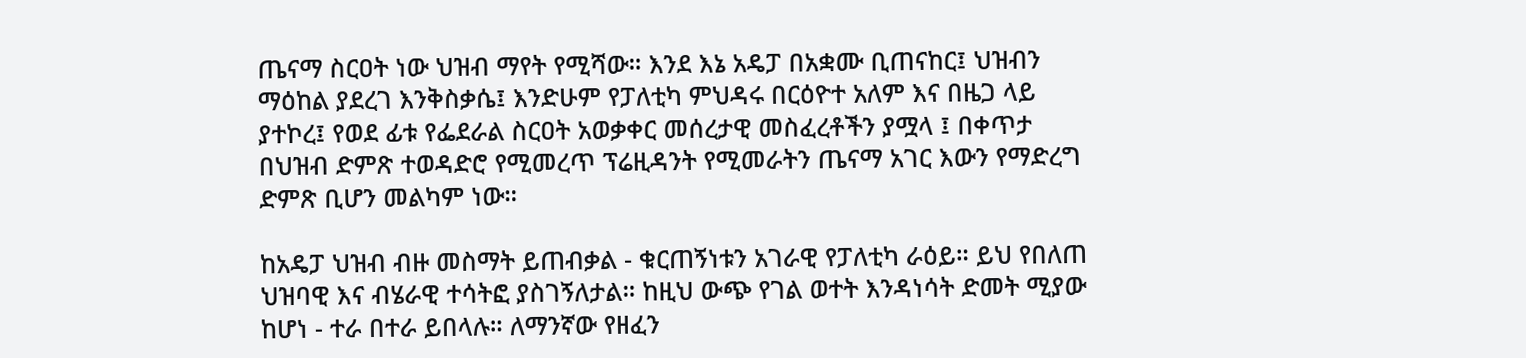ጤናማ ስርዐት ነው ህዝብ ማየት የሚሻው። እንደ እኔ አዴፓ በአቋሙ ቢጠናከር፤ ህዝብን ማዕከል ያደረገ እንቅስቃሴ፤ እንድሁም የፓለቲካ ምህዳሩ በርዕዮተ አለም እና በዜጋ ላይ ያተኮረ፤ የወደ ፊቱ የፌደራል ስርዐት አወቃቀር መሰረታዊ መስፈረቶችን ያሟላ ፤ በቀጥታ በህዝብ ድምጽ ተወዳድሮ የሚመረጥ ፕሬዚዳንት የሚመራትን ጤናማ አገር እውን የማድረግ ድምጽ ቢሆን መልካም ነው።

ከአዴፓ ህዝብ ብዙ መስማት ይጠብቃል - ቁርጠኝነቱን አገራዊ የፓለቲካ ራዕይ። ይህ የበለጠ ህዝባዊ እና ብሄራዊ ተሳትፎ ያስገኝለታል። ከዚህ ውጭ የገል ወተት እንዳነሳት ድመት ሚያው ከሆነ - ተራ በተራ ይበላሉ። ለማንኛው የዘፈን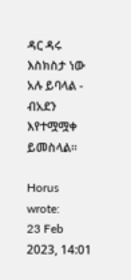ዳር ዳሩ እስክስታ ነው አሉ ይባላል - ብአደን እየተሟሟቀ ይመስላል።

Horus wrote:
23 Feb 2023, 14:01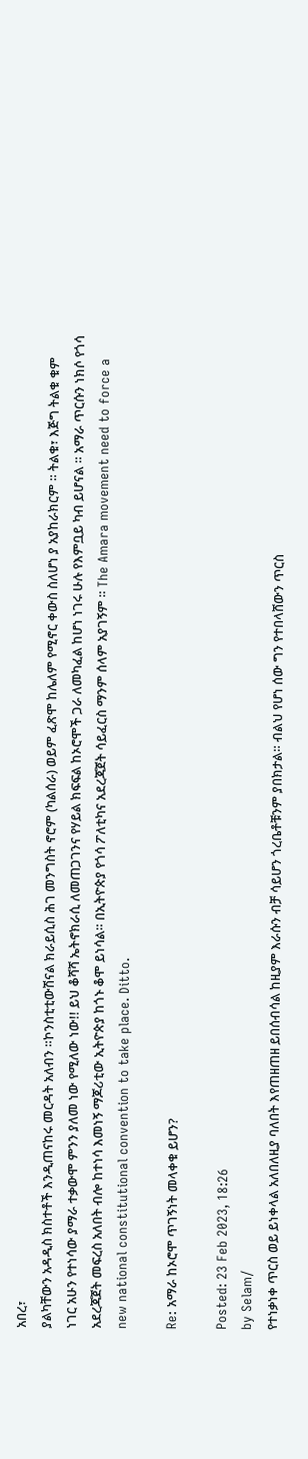አበረ፣
ያልካቸውን አዳዲስ ክስተቶች እንዲጠናከሩ መርዳት አለብን ።ኮንስቲቲውሽናል ክራይሲስ ሕገ መንግስት ኖሮም (ካልሰራ) ወይም ፈጽሞ ከሌለም የሚኖር ቀውስ ስለሆነ ያ አያከራክርም ። ትልቁ፣ እጅግ ትልቁ ቁም ነገር አሁን የተነሳው ያማራ ተቃውሞ ምንን ያለመ ነው የሚለው ነው!! ይህ ቆሻሻ ኤትኖክራሲ ለመጠጋገንና የሃይል ክፍፍል ከኦሮሞች ጋራ ለመካፈል ከሆነ ነገሩ ሁሉ የእምቧይ ካብ ይሆናል ። አማራ ጥርሱን ነክሶ የጎሳ አደረጃጀት መፍረስ አለበት ብሎ ከተነሳ እመነኝ ማጆሪቲው ኢትዮጵያ ከጎኑ ቆሞ ይነሳል። በኢትዮጵያ የጎሳ ፖለቲካና አደረጃጀት ሳይፈርስ ማንም ሰላም አያገኝም ። The Amara movement need to force a new national constitutional convention to take place. Ditto.

Re: አማራ ከኦሮሞ ጥገኝነት መላቀቁ ይሆን?

Posted: 23 Feb 2023, 18:26
by Selam/
የተነቃነቀ ጥርስ ወይ ይነቀላል አለበለዚያ ባለበት እየጠዘጠዘ ይበሰብሳል ከዚያም እራሱን ብቻ ሳይሆን ጎረቤቶቹንም ያበክታል። ብልህ የሆነ ሰው ግን የተበላሸውን ጥርስ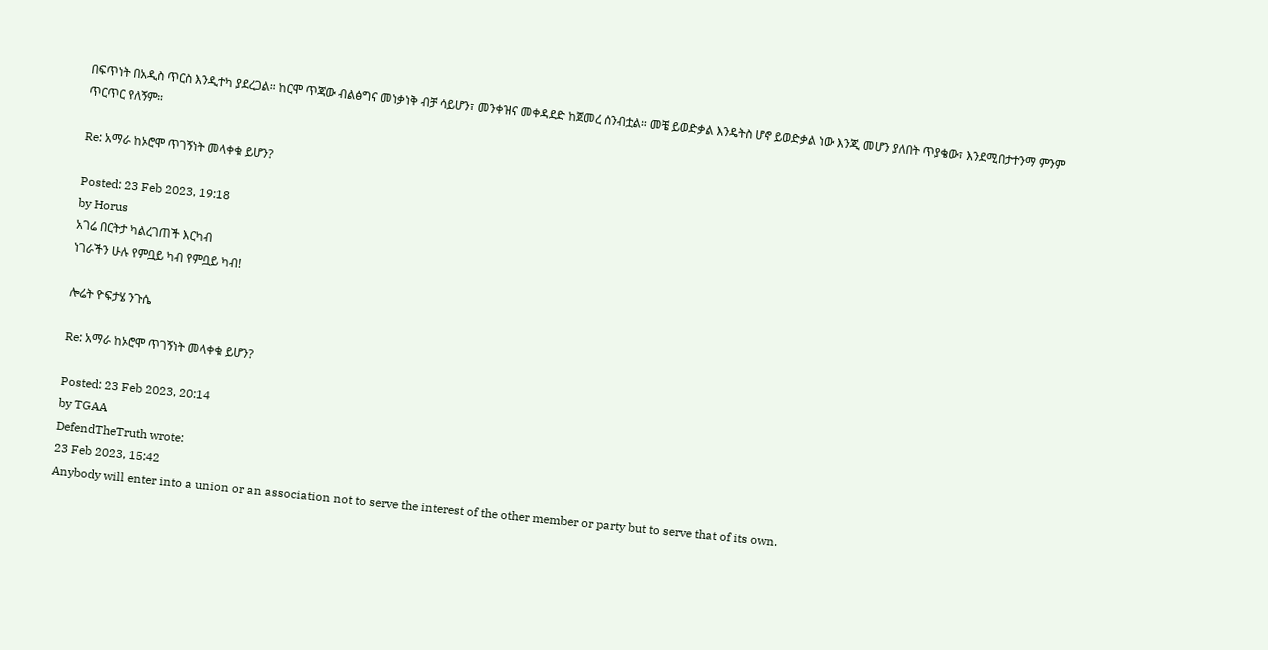በፍጥነት በአዲስ ጥርስ እንዲተካ ያደረጋል። ከርሞ ጥጃው ብልፅግና መነቃነቅ ብቻ ሳይሆን፣ መንቀዝና መቀዳደድ ከጀመረ ሰንብቷል። መቼ ይወድቃል እንዴትስ ሆኖ ይወድቃል ነው እንጂ መሆን ያለበት ጥያቄው፣ እንደሚበታተንማ ምንም ጥርጥር የለኝም።

Re: አማራ ከኦሮሞ ጥገኝነት መላቀቁ ይሆን?

Posted: 23 Feb 2023, 19:18
by Horus
አገሬ በርትታ ካልረገጠች እርካብ
ነገራችን ሁሉ የምቧይ ካብ የምቧይ ካብ!

ሎሬት ዮፍታሄ ንጉሴ

Re: አማራ ከኦሮሞ ጥገኝነት መላቀቁ ይሆን?

Posted: 23 Feb 2023, 20:14
by TGAA
DefendTheTruth wrote:
23 Feb 2023, 15:42
Anybody will enter into a union or an association not to serve the interest of the other member or party but to serve that of its own.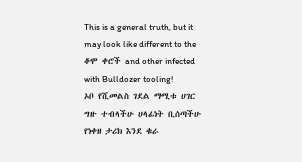This is a general truth, but it may look like different to the ቆሞ ቀሮች and other infected with Bulldozer tooling!
ኦቦ የሺመልስ ገደል ማሚቱ ሀገር ግዙ ተብላችሁ ሀላፊነት ቢሰጣችሁ የነቀዘ ታሪክ እንደ ቁራ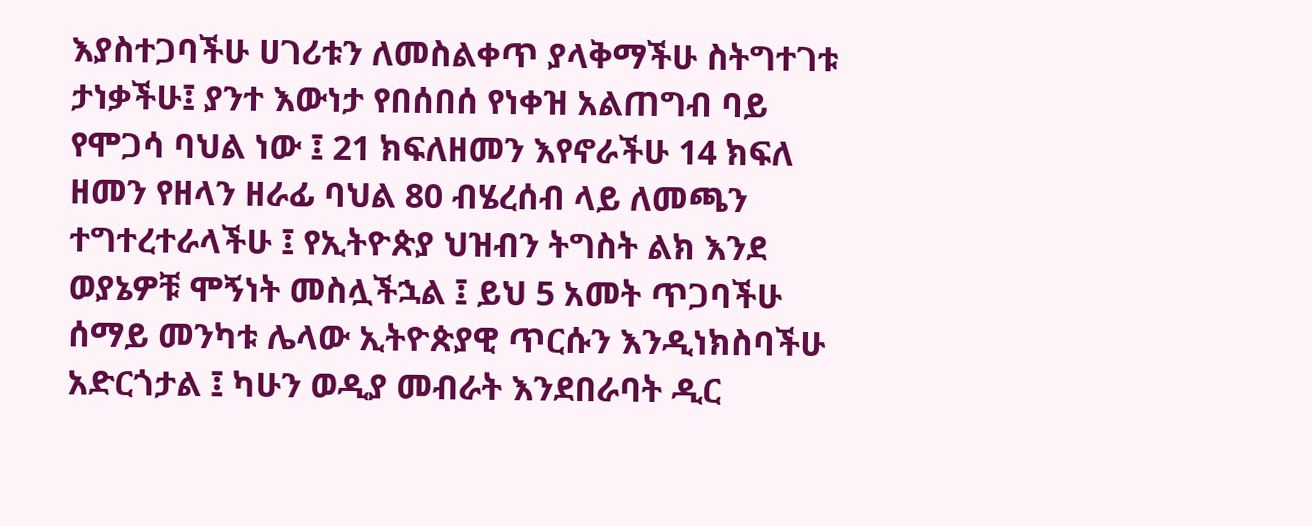እያስተጋባችሁ ሀገሪቱን ለመስልቀጥ ያላቅማችሁ ስትግተገቱ ታነቃችሁ፤ ያንተ እውነታ የበሰበሰ የነቀዝ አልጠግብ ባይ የሞጋሳ ባህል ነው ፤ 21 ክፍለዘመን እየኖራችሁ 14 ክፍለ ዘመን የዘላን ዘራፊ ባህል 80 ብሄረሰብ ላይ ለመጫን ተግተረተራላችሁ ፤ የኢትዮጵያ ህዝብን ትግስት ልክ እንደ ወያኔዎቹ ሞኝነት መስሏችኋል ፤ ይህ 5 አመት ጥጋባችሁ ሰማይ መንካቱ ሌላው ኢትዮጵያዊ ጥርሱን እንዲነክስባችሁ አድርጎታል ፤ ካሁን ወዲያ መብራት እንደበራባት ዲር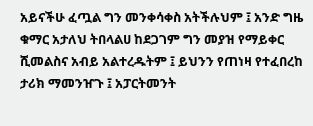አይናችሁ ፈጧል ግን መንቀሳቀስ አትችሉህም ፤ አንድ ግዜ ቁማር አታለህ ትበላልሀ ከደጋገም ግን መያዝ የማይቀር ሺመልስና አብይ አልተረዱትም ፤ ይህንን የጠነዛ የተፈበረከ ታሪክ ማመንዠጉ ፤ አፓርትመንት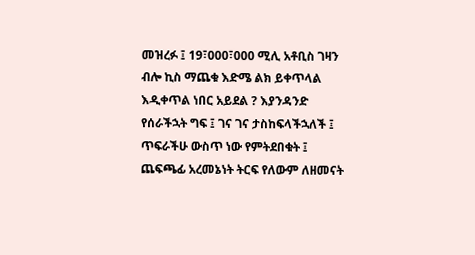መዝረፉ ፤ 19፣000፣000 ሚሊ አቶቢስ ገዛን ብሎ ኪስ ማጨቁ እድሜ ልክ ይቀጥላል እዲቀጥል ነበር አይደል ? እያንዳንድ የሰራችኋት ግፍ ፤ ገና ገና ታስከፍላችኋለች ፤ ጥፍራችሁ ውስጥ ነው የምትደበቁት ፤ ጨፍጫፊ አረመኔነት ትርፍ የለውም ለዘመናት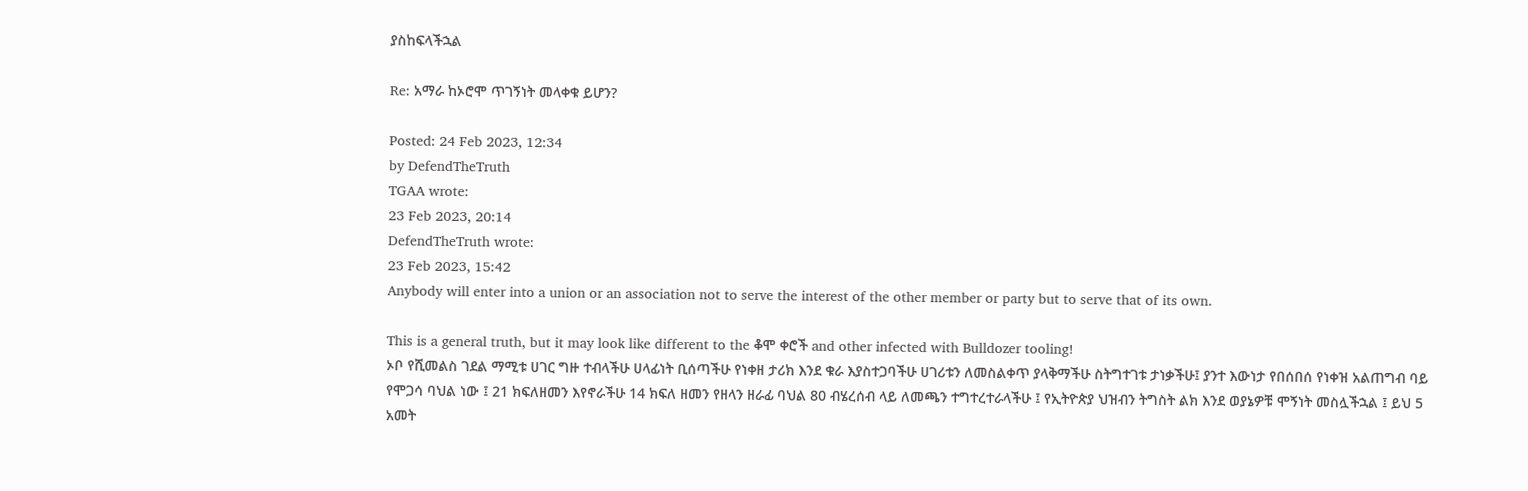ያስከፍላችኋል

Re: አማራ ከኦሮሞ ጥገኝነት መላቀቁ ይሆን?

Posted: 24 Feb 2023, 12:34
by DefendTheTruth
TGAA wrote:
23 Feb 2023, 20:14
DefendTheTruth wrote:
23 Feb 2023, 15:42
Anybody will enter into a union or an association not to serve the interest of the other member or party but to serve that of its own.

This is a general truth, but it may look like different to the ቆሞ ቀሮች and other infected with Bulldozer tooling!
ኦቦ የሺመልስ ገደል ማሚቱ ሀገር ግዙ ተብላችሁ ሀላፊነት ቢሰጣችሁ የነቀዘ ታሪክ እንደ ቁራ እያስተጋባችሁ ሀገሪቱን ለመስልቀጥ ያላቅማችሁ ስትግተገቱ ታነቃችሁ፤ ያንተ እውነታ የበሰበሰ የነቀዝ አልጠግብ ባይ የሞጋሳ ባህል ነው ፤ 21 ክፍለዘመን እየኖራችሁ 14 ክፍለ ዘመን የዘላን ዘራፊ ባህል 80 ብሄረሰብ ላይ ለመጫን ተግተረተራላችሁ ፤ የኢትዮጵያ ህዝብን ትግስት ልክ እንደ ወያኔዎቹ ሞኝነት መስሏችኋል ፤ ይህ 5 አመት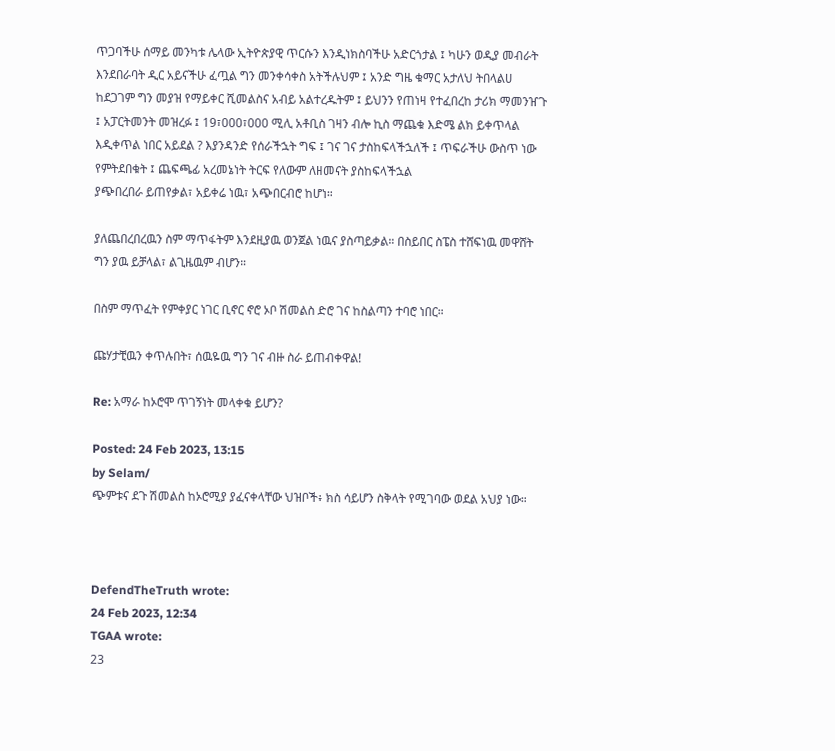ጥጋባችሁ ሰማይ መንካቱ ሌላው ኢትዮጵያዊ ጥርሱን እንዲነክስባችሁ አድርጎታል ፤ ካሁን ወዲያ መብራት እንደበራባት ዲር አይናችሁ ፈጧል ግን መንቀሳቀስ አትችሉህም ፤ አንድ ግዜ ቁማር አታለህ ትበላልሀ ከደጋገም ግን መያዝ የማይቀር ሺመልስና አብይ አልተረዱትም ፤ ይህንን የጠነዛ የተፈበረከ ታሪክ ማመንዠጉ ፤ አፓርትመንት መዝረፉ ፤ 19፣000፣000 ሚሊ አቶቢስ ገዛን ብሎ ኪስ ማጨቁ እድሜ ልክ ይቀጥላል እዲቀጥል ነበር አይደል ? እያንዳንድ የሰራችኋት ግፍ ፤ ገና ገና ታስከፍላችኋለች ፤ ጥፍራችሁ ውስጥ ነው የምትደበቁት ፤ ጨፍጫፊ አረመኔነት ትርፍ የለውም ለዘመናት ያስከፍላችኋል
ያጭበረበራ ይጠየቃል፣ አይቀሬ ነዉ፣ አጭበርብሮ ከሆነ።

ያለጨበረበረዉን ስም ማጥፋትም እንደዚያዉ ወንጀል ነዉና ያስጣይቃል። በስይበር ስፔስ ተሸፍነዉ መዋሸት ግን ያዉ ይቻላል፣ ልጊዜዉም ብሆን።

በስም ማጥፈት የምቀያር ነገር ቢኖር ኖሮ ኦቦ ሽመልስ ድሮ ገና ከስልጣን ተባሮ ነበር።

ጩሃታቺዉን ቀጥሉበት፣ ሰዉዬዉ ግን ገና ብዙ ስራ ይጠብቀዋል!

Re: አማራ ከኦሮሞ ጥገኝነት መላቀቁ ይሆን?

Posted: 24 Feb 2023, 13:15
by Selam/
ጭምቱና ደጉ ሽመልስ ከኦሮሚያ ያፈናቀላቸው ህዝቦች፥ ክስ ሳይሆን ስቅላት የሚገባው ወደል አህያ ነው።



DefendTheTruth wrote:
24 Feb 2023, 12:34
TGAA wrote:
23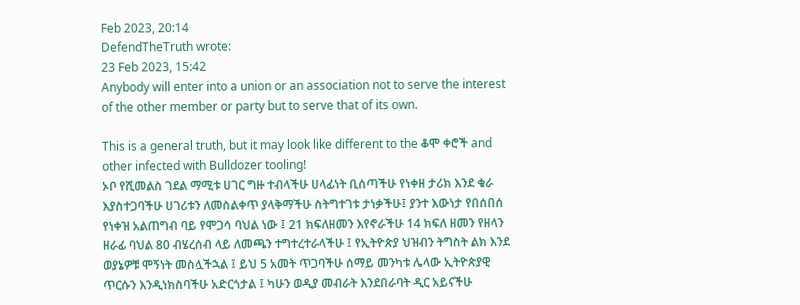Feb 2023, 20:14
DefendTheTruth wrote:
23 Feb 2023, 15:42
Anybody will enter into a union or an association not to serve the interest of the other member or party but to serve that of its own.

This is a general truth, but it may look like different to the ቆሞ ቀሮች and other infected with Bulldozer tooling!
ኦቦ የሺመልስ ገደል ማሚቱ ሀገር ግዙ ተብላችሁ ሀላፊነት ቢሰጣችሁ የነቀዘ ታሪክ እንደ ቁራ እያስተጋባችሁ ሀገሪቱን ለመስልቀጥ ያላቅማችሁ ስትግተገቱ ታነቃችሁ፤ ያንተ እውነታ የበሰበሰ የነቀዝ አልጠግብ ባይ የሞጋሳ ባህል ነው ፤ 21 ክፍለዘመን እየኖራችሁ 14 ክፍለ ዘመን የዘላን ዘራፊ ባህል 80 ብሄረሰብ ላይ ለመጫን ተግተረተራላችሁ ፤ የኢትዮጵያ ህዝብን ትግስት ልክ እንደ ወያኔዎቹ ሞኝነት መስሏችኋል ፤ ይህ 5 አመት ጥጋባችሁ ሰማይ መንካቱ ሌላው ኢትዮጵያዊ ጥርሱን እንዲነክስባችሁ አድርጎታል ፤ ካሁን ወዲያ መብራት እንደበራባት ዲር አይናችሁ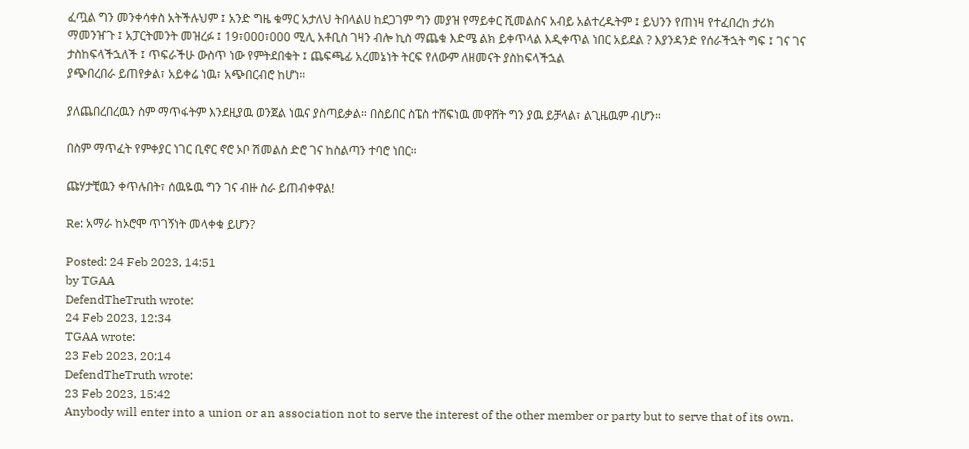ፈጧል ግን መንቀሳቀስ አትችሉህም ፤ አንድ ግዜ ቁማር አታለህ ትበላልሀ ከደጋገም ግን መያዝ የማይቀር ሺመልስና አብይ አልተረዱትም ፤ ይህንን የጠነዛ የተፈበረከ ታሪክ ማመንዠጉ ፤ አፓርትመንት መዝረፉ ፤ 19፣000፣000 ሚሊ አቶቢስ ገዛን ብሎ ኪስ ማጨቁ እድሜ ልክ ይቀጥላል እዲቀጥል ነበር አይደል ? እያንዳንድ የሰራችኋት ግፍ ፤ ገና ገና ታስከፍላችኋለች ፤ ጥፍራችሁ ውስጥ ነው የምትደበቁት ፤ ጨፍጫፊ አረመኔነት ትርፍ የለውም ለዘመናት ያስከፍላችኋል
ያጭበረበራ ይጠየቃል፣ አይቀሬ ነዉ፣ አጭበርብሮ ከሆነ።

ያለጨበረበረዉን ስም ማጥፋትም እንደዚያዉ ወንጀል ነዉና ያስጣይቃል። በስይበር ስፔስ ተሸፍነዉ መዋሸት ግን ያዉ ይቻላል፣ ልጊዜዉም ብሆን።

በስም ማጥፈት የምቀያር ነገር ቢኖር ኖሮ ኦቦ ሽመልስ ድሮ ገና ከስልጣን ተባሮ ነበር።

ጩሃታቺዉን ቀጥሉበት፣ ሰዉዬዉ ግን ገና ብዙ ስራ ይጠብቀዋል!

Re: አማራ ከኦሮሞ ጥገኝነት መላቀቁ ይሆን?

Posted: 24 Feb 2023, 14:51
by TGAA
DefendTheTruth wrote:
24 Feb 2023, 12:34
TGAA wrote:
23 Feb 2023, 20:14
DefendTheTruth wrote:
23 Feb 2023, 15:42
Anybody will enter into a union or an association not to serve the interest of the other member or party but to serve that of its own.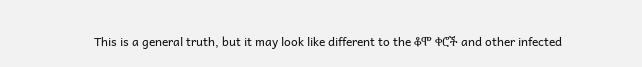This is a general truth, but it may look like different to the ቆሞ ቀሮች and other infected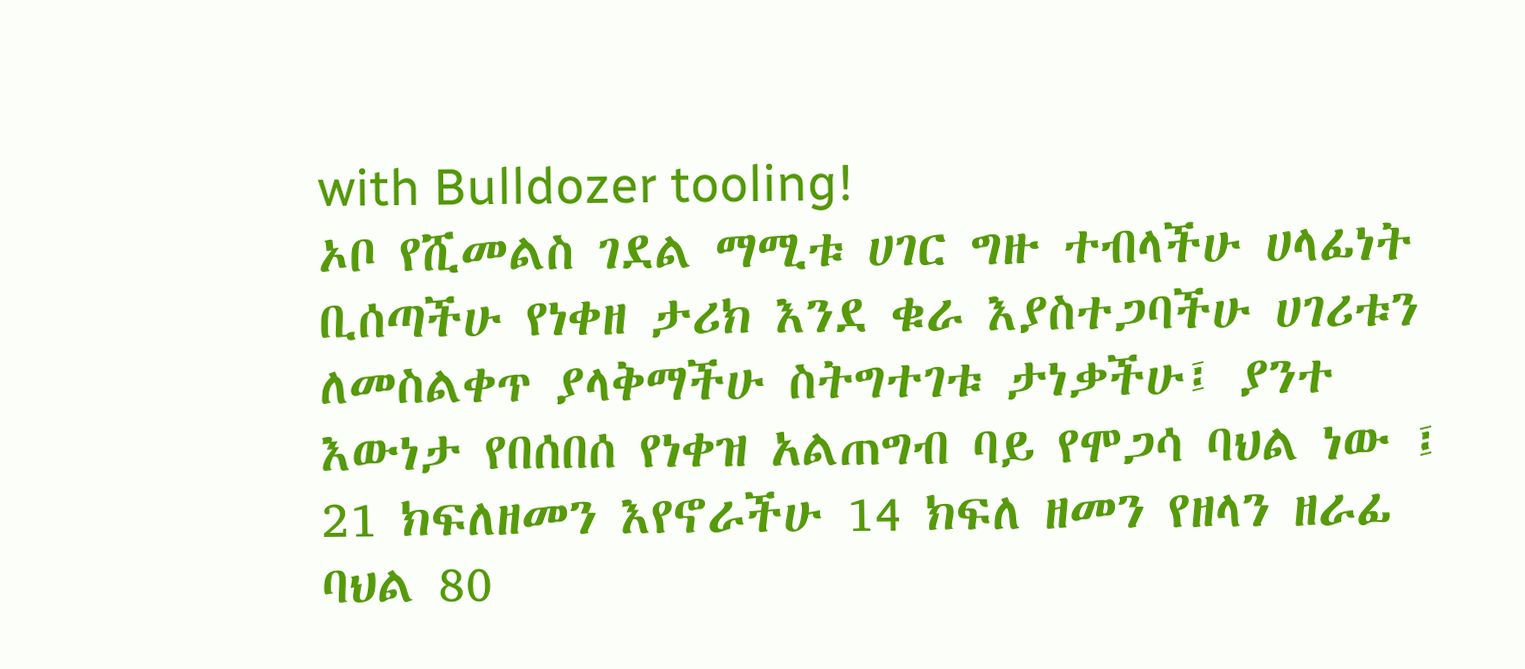with Bulldozer tooling!
ኦቦ የሺመልስ ገደል ማሚቱ ሀገር ግዙ ተብላችሁ ሀላፊነት ቢሰጣችሁ የነቀዘ ታሪክ እንደ ቁራ እያስተጋባችሁ ሀገሪቱን ለመስልቀጥ ያላቅማችሁ ስትግተገቱ ታነቃችሁ፤ ያንተ እውነታ የበሰበሰ የነቀዝ አልጠግብ ባይ የሞጋሳ ባህል ነው ፤ 21 ክፍለዘመን እየኖራችሁ 14 ክፍለ ዘመን የዘላን ዘራፊ ባህል 80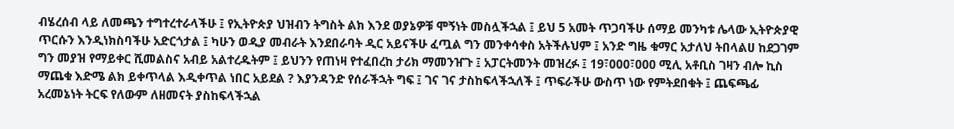ብሄረሰብ ላይ ለመጫን ተግተረተራላችሁ ፤ የኢትዮጵያ ህዝብን ትግስት ልክ እንደ ወያኔዎቹ ሞኝነት መስሏችኋል ፤ ይህ 5 አመት ጥጋባችሁ ሰማይ መንካቱ ሌላው ኢትዮጵያዊ ጥርሱን እንዲነክስባችሁ አድርጎታል ፤ ካሁን ወዲያ መብራት እንደበራባት ዲር አይናችሁ ፈጧል ግን መንቀሳቀስ አትችሉህም ፤ አንድ ግዜ ቁማር አታለህ ትበላልሀ ከደጋገም ግን መያዝ የማይቀር ሺመልስና አብይ አልተረዱትም ፤ ይህንን የጠነዛ የተፈበረከ ታሪክ ማመንዠጉ ፤ አፓርትመንት መዝረፉ ፤ 19፣000፣000 ሚሊ አቶቢስ ገዛን ብሎ ኪስ ማጨቁ እድሜ ልክ ይቀጥላል እዲቀጥል ነበር አይደል ? እያንዳንድ የሰራችኋት ግፍ ፤ ገና ገና ታስከፍላችኋለች ፤ ጥፍራችሁ ውስጥ ነው የምትደበቁት ፤ ጨፍጫፊ አረመኔነት ትርፍ የለውም ለዘመናት ያስከፍላችኋል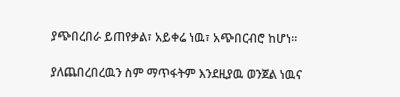ያጭበረበራ ይጠየቃል፣ አይቀሬ ነዉ፣ አጭበርብሮ ከሆነ።

ያለጨበረበረዉን ስም ማጥፋትም እንደዚያዉ ወንጀል ነዉና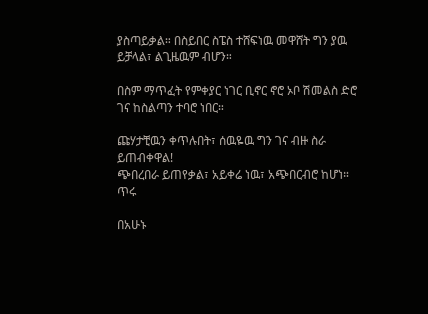ያስጣይቃል። በስይበር ስፔስ ተሸፍነዉ መዋሸት ግን ያዉ ይቻላል፣ ልጊዜዉም ብሆን።

በስም ማጥፈት የምቀያር ነገር ቢኖር ኖሮ ኦቦ ሽመልስ ድሮ ገና ከስልጣን ተባሮ ነበር።

ጩሃታቺዉን ቀጥሉበት፣ ሰዉዬዉ ግን ገና ብዙ ስራ ይጠብቀዋል!
ጭበረበራ ይጠየቃል፣ አይቀሬ ነዉ፣ አጭበርብሮ ከሆነ። ጥሩ

በአሁኑ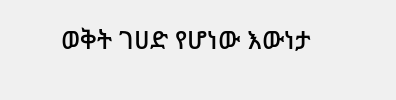ወቅት ገሀድ የሆነው እውነታ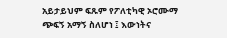አይታይህም ፍጹም የፖለቲካዊ ኦሮሙማ ጭፍኝ አማኝ ስለሆነ ፤ እውነትና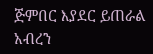ጅምበር እያደር ይጠራል አብረን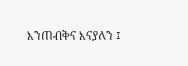እንጠብቅና እናያለን ፤